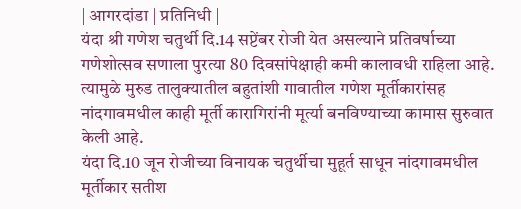| आगरदांडा | प्रतिनिधी |
यंदा श्री गणेश चतुर्थी दि.14 सप्टेंबर रोजी येत असल्याने प्रतिवर्षाच्या गणेशोत्सव सणाला पुरत्या 80 दिवसांपेक्षाही कमी कालावधी राहिला आहे. त्यामुळे मुरुड तालुक्यातील बहुतांशी गावातील गणेश मूर्तीकारांसह नांदगावमधील काही मूर्ती कारागिरांनी मूर्त्या बनविण्याच्या कामास सुरुवात केली आहे.
यंदा दि.10 जून रोजीच्या विनायक चतुर्थीचा मुहूर्त साधून नांदगावमधील मूर्तीकार सतीश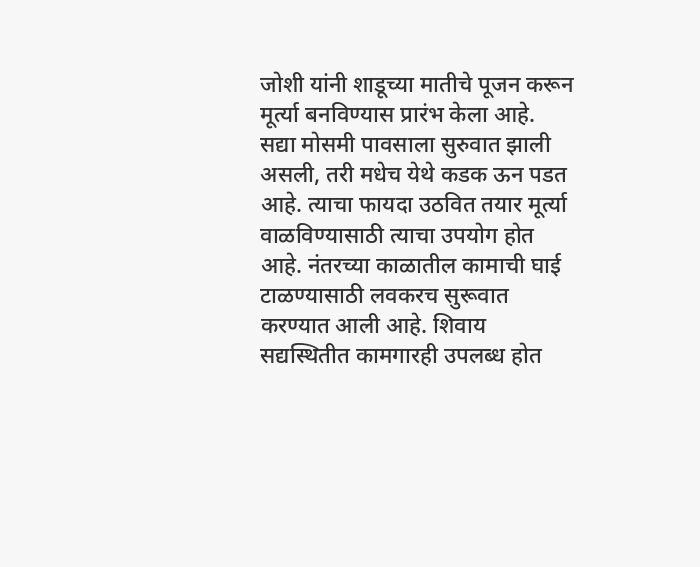जोशी यांनी शाडूच्या मातीचे पूजन करून मूर्त्या बनविण्यास प्रारंभ केला आहे. सद्या मोसमी पावसाला सुरुवात झाली असली, तरी मधेच येथे कडक ऊन पडत आहे. त्याचा फायदा उठवित तयार मूर्त्या वाळविण्यासाठी त्याचा उपयोग होत आहे. नंतरच्या काळातील कामाची घाई टाळण्यासाठी लवकरच सुरूवात करण्यात आली आहे. शिवाय सद्यस्थितीत कामगारही उपलब्ध होत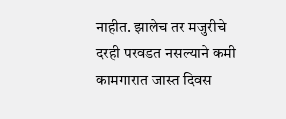नाहीत. झालेच तर मजुरीचे दरही परवडत नसल्याने कमी कामगारात जास्त दिवस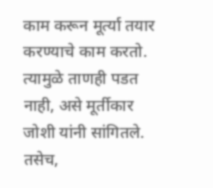काम करून मूर्त्या तयार करण्याचे काम करतो. त्यामुळे ताणही पडत नाही, असे मूर्तीकार जोशी यांनी सांगितले. तसेच,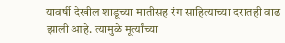यावर्षी देखील शाडूच्या मातीसह रंग साहित्याच्या दरातही वाढ झाली आहे. त्यामुळे मूर्त्यांच्या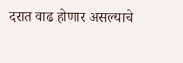दरात वाढ होणार असल्याचे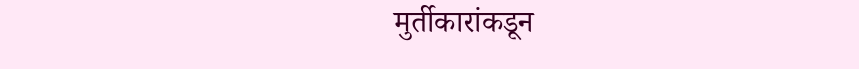मुर्तीकारांकडून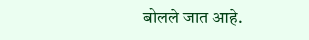बोलले जात आहे.